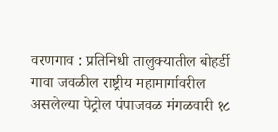वरणगाव : प्रतिनिधी तालुक्यातील बोहर्डी गावा जवळील राष्ट्रीय महामार्गावरील असलेल्या पेट्रोल पंपाजवळ मंगळवारी १८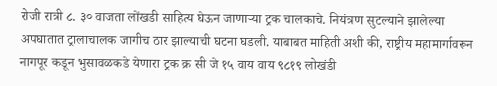रोजी रात्री ८. ३० वाजता लोंखडी साहित्य घेऊन जाणाऱ्या ट्रक चालकाचे. नियंत्रण सुटल्याने झालेल्या अपघातात ट्रालाचालक जागीच ठार झाल्याची घटना घडली. याबाबत माहिती अशी की, राष्ट्रीय महामार्गावरून नागपूर कडून भुसावळकडे येणारा ट्रक क्र सी जे १५ वाय वाय ९८१९ लोखंडी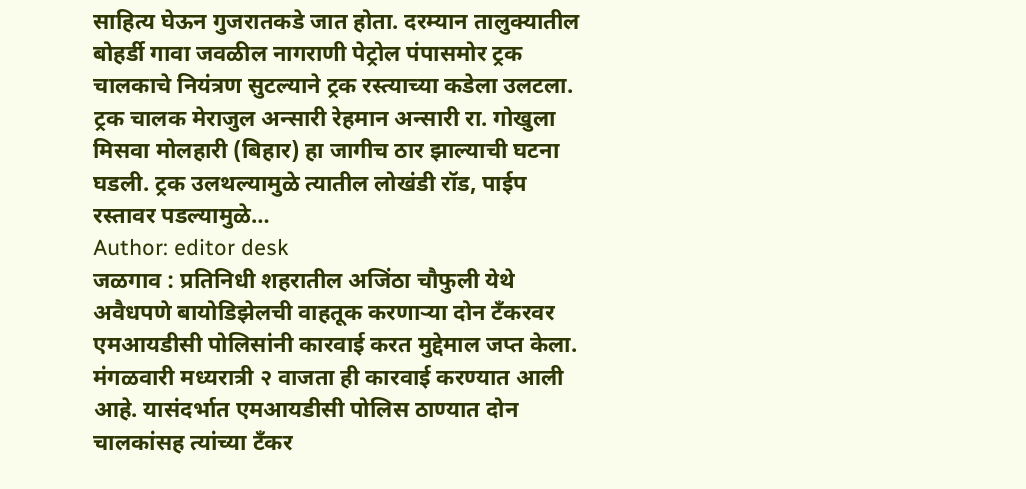साहित्य घेऊन गुजरातकडे जात होता. दरम्यान तालुक्यातील बोहर्डी गावा जवळील नागराणी पेट्रोल पंपासमोर ट्रक चालकाचे नियंत्रण सुटल्याने ट्रक रस्त्याच्या कडेला उलटला. ट्रक चालक मेराजुल अन्सारी रेहमान अन्सारी रा. गोखुला मिसवा मोलहारी (बिहार) हा जागीच ठार झाल्याची घटना घडली. ट्रक उलथल्यामुळे त्यातील लोखंडी रॉड, पाईप रस्तावर पडल्यामुळे…
Author: editor desk
जळगाव : प्रतिनिधी शहरातील अजिंठा चौफुली येथे अवैधपणे बायोडिझेलची वाहतूक करणाऱ्या दोन टँकरवर एमआयडीसी पोलिसांनी कारवाई करत मुद्देमाल जप्त केला. मंगळवारी मध्यरात्री २ वाजता ही कारवाई करण्यात आली आहे. यासंदर्भात एमआयडीसी पोलिस ठाण्यात दोन चालकांसह त्यांच्या टँकर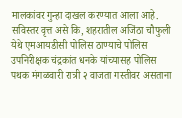मालकांवर गुन्हा दाखल करण्यात आला आहे. सविस्तर वृत्त असे कि, शहरातील अजिंठा चौफुली येथे एमआयडीसी पोलिस ठाण्याचे पोलिस उपनिरीक्षक चंद्रकांत धनके यांच्यासह पोलिस पथक मंगळवारी रात्री २ वाजता गस्तीवर असताना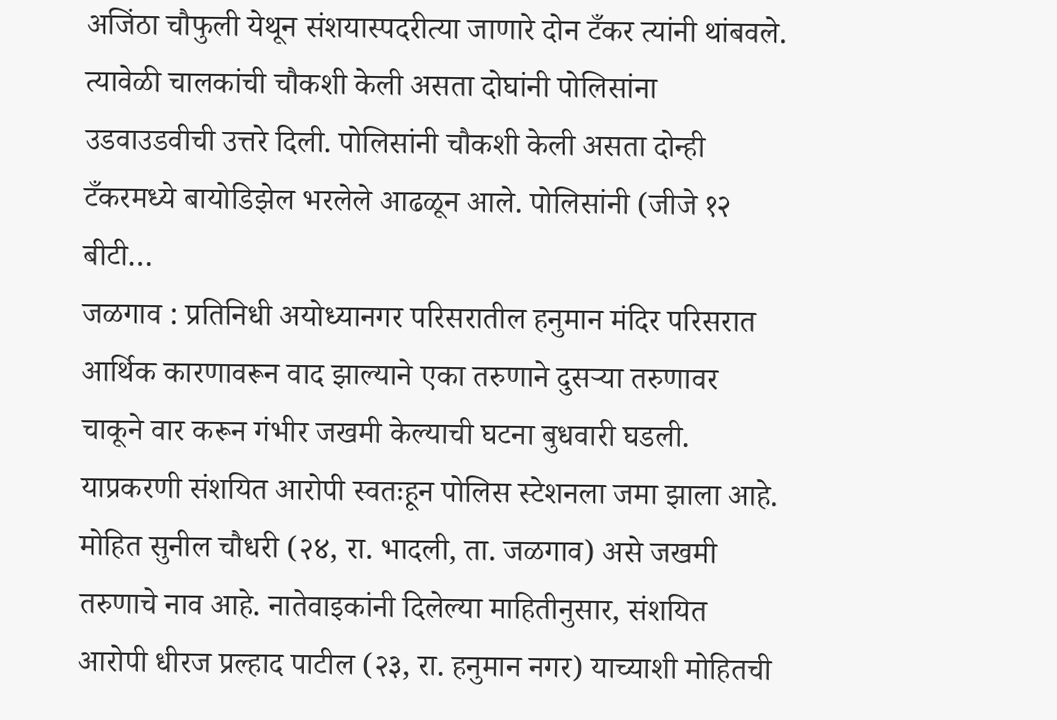अजिंठा चौफुली येथून संशयास्पदरीत्या जाणारे दोन टँकर त्यांनी थांबवले. त्यावेळी चालकांची चौकशी केली असता दोघांनी पोलिसांना उडवाउडवीची उत्तरे दिली. पोलिसांनी चौकशी केली असता दोन्ही टँकरमध्ये बायोडिझेल भरलेले आढळून आले. पोलिसांनी (जीजे १२ बीटी…
जळगाव : प्रतिनिधी अयोध्यानगर परिसरातील हनुमान मंदिर परिसरात आर्थिक कारणावरून वाद झाल्याने एका तरुणाने दुसऱ्या तरुणावर चाकूने वार करून गंभीर जखमी केल्याची घटना बुधवारी घडली. याप्रकरणी संशयित आरोपी स्वतःहून पोलिस स्टेशनला जमा झाला आहे. मोहित सुनील चौधरी (२४, रा. भादली, ता. जळगाव) असे जखमी तरुणाचे नाव आहे. नातेवाइकांनी दिलेल्या माहितीनुसार, संशयित आरोपी धीरज प्रल्हाद पाटील (२३, रा. हनुमान नगर) याच्याशी मोहितची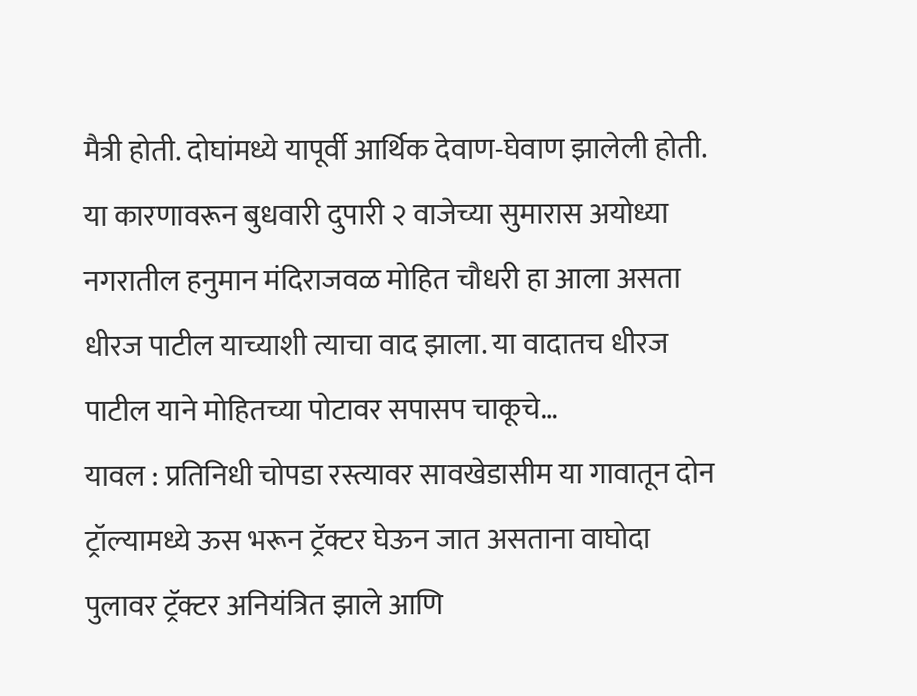मैत्री होती. दोघांमध्ये यापूर्वी आर्थिक देवाण-घेवाण झालेली होती. या कारणावरून बुधवारी दुपारी २ वाजेच्या सुमारास अयोध्या नगरातील हनुमान मंदिराजवळ मोहित चौधरी हा आला असता धीरज पाटील याच्याशी त्याचा वाद झाला. या वादातच धीरज पाटील याने मोहितच्या पोटावर सपासप चाकूचे…
यावल : प्रतिनिधी चोपडा रस्त्यावर सावखेडासीम या गावातून दोन ट्रॉल्यामध्ये ऊस भरून ट्रॅक्टर घेऊन जात असताना वाघोदा पुलावर ट्रॅक्टर अनियंत्रित झाले आणि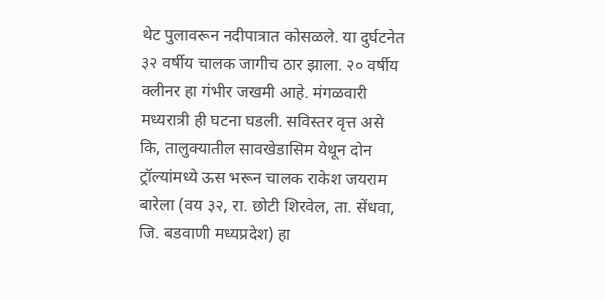थेट पुलावरून नदीपात्रात कोसळले. या दुर्घटनेत ३२ वर्षीय चालक जागीच ठार झाला. २० वर्षीय क्लीनर हा गंभीर जखमी आहे. मंगळवारी मध्यरात्री ही घटना घडली. सविस्तर वृत्त असे कि, तालुक्यातील सावखेडासिम येथून दोन ट्रॉल्यांमध्ये ऊस भरून चालक राकेश जयराम बारेला (वय ३२, रा. छोटी शिरवेल, ता. सेंधवा, जि. बडवाणी मध्यप्रदेश) हा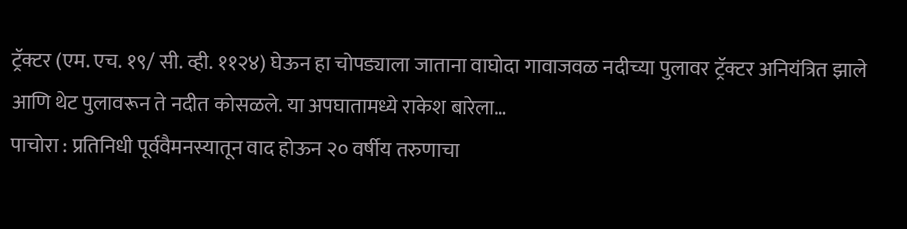ट्रॅक्टर (एम. एच. १९/ सी. व्ही. ११२४) घेऊन हा चोपड्याला जाताना वाघोदा गावाजवळ नदीच्या पुलावर ट्रॅक्टर अनियंत्रित झाले आणि थेट पुलावरून ते नदीत कोसळले. या अपघातामध्ये राकेश बारेला…
पाचोरा : प्रतिनिधी पूर्ववैमनस्यातून वाद होऊन २० वर्षीय तरुणाचा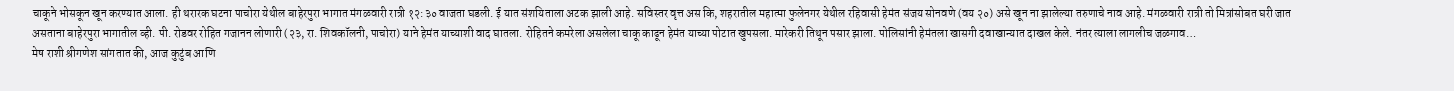चाकूने भोसकून खून करण्यात आला. ही थरारक घटना पाचोरा येथील बाहेरपुरा भागात मंगळवारी रात्री १२:३० वाजता घडली. ई यात संशयिताला अटक झाली आहे. सविस्तर वृत्त अस कि, शहरातील महात्मा फुलेनगर येथील रहिवासी हेमंत संजय सोनवणे (वय २०) असे खून ना झालेल्या तरुणाचे नाव आहे. मंगळवारी रात्री तो मित्रांसोबत घरी जात असताना बाहेरपुरा भागातील व्ही. पी. रोडवर रोहित गजानन लोणारी (२३, रा. शिवकॉलनी, पाचोरा) याने हेमंत याच्याशी वाद घातला. रोहितने कमरेला असलेला चाकू काढून हेमंत याच्या पोटात खुपसला. मारेकरी तिथून पसार झाला. पोलिसांनी हेमंतला खासगी दवाखान्यात दाखल केले. नंतर त्याला लागलीच जळगाव…
मेष राशी श्रीगणेश सांगतात की, आज कुटुंब आणि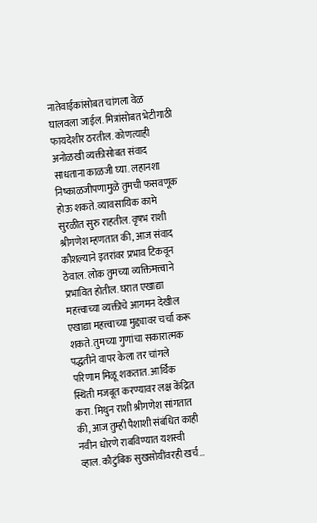नातेवाईकांसोबत चांगला वेळ घालवला जाईल. मित्रांसोबत भेटीगाठी फायदेशीर ठरतील. कोणत्याही अनोळखी व्यक्तीसोबत संवाद साधताना काळजी घ्या. लहानशा निष्काळजीपणामुळे तुमची फसवणूक होऊ शकते. व्यावसायिक कामे सुरळीत सुरु राहतील. वृषभ राशी श्रीगणेश म्हणतात की, आज संवाद कौशल्याने इतरांवर प्रभाव टिकवून ठेवाल. लोक तुमच्या व्यक्तिमत्त्वाने प्रभावित होतील. घरात एखाद्या महत्त्वाच्या व्यक्तीचे आगमन देखील एखाद्या महत्त्वाच्या मुद्द्यावर चर्चा करू शकते. तुमच्या गुणांचा सकारात्मक पद्धतीने वापर केला तर चांगले परिणाम मिळू शकतात. आर्थिक स्थिती मजबूत करण्यावर लक्ष केंद्रित करा. मिथुन राशी श्रीगणेश सांगतात की, आज तुम्ही पैशाशी संबंधित काही नवीन धोरणे राबविण्यात यशस्वी व्हाल. कौटुंबिक सुखसोयींवरही खर्च…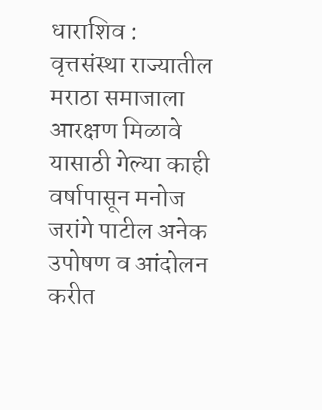धाराशिव : वृत्तसंस्था राज्यातील मराठा समाजाला आरक्षण मिळावे यासाठी गेल्या काही वर्षापासून मनोज जरांगे पाटील अनेक उपोषण व आंदोलन करीत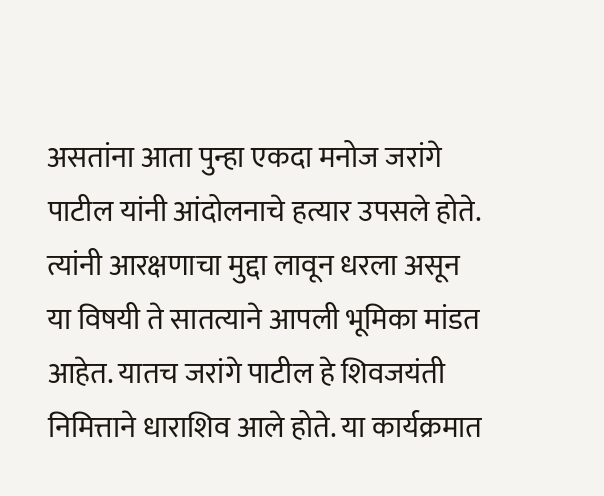असतांना आता पुन्हा एकदा मनोज जरांगे पाटील यांनी आंदोलनाचे हत्यार उपसले होते. त्यांनी आरक्षणाचा मुद्दा लावून धरला असून या विषयी ते सातत्याने आपली भूमिका मांडत आहेत. यातच जरांगे पाटील हे शिवजयंती निमित्ताने धाराशिव आले होते. या कार्यक्रमात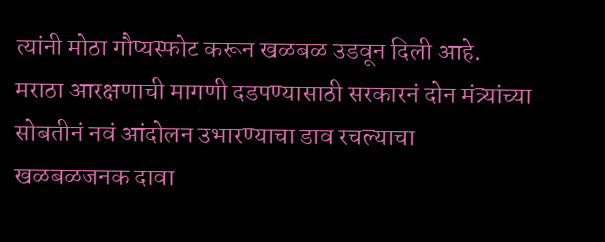त्यांनी मोठा गौप्यस्फोट करून खळबळ उडवून दिली आहे. मराठा आरक्षणाची मागणी दडपण्यासाठी सरकारनं दोन मंत्र्यांच्या सोबतीनं नवं आंदोलन उभारण्याचा डाव रचल्याचा खळबळजनक दावा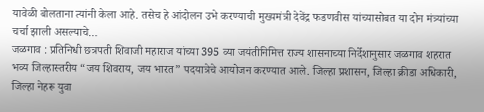यावेळी बोलताना त्यांनी केला आहे. तसेच हे आंदोलन उभे करण्याची मुख्यमंत्री देवेंद्र फडणवीस यांच्यासोबत या दोन मंत्र्यांच्या चर्चा झाली असल्याचे…
जळगाव : प्रतिनिधी छत्रपती शिवाजी महाराज यांच्या 395 व्या जयंतीनिमित्त राज्य शासनाच्या निर्देशानुसार जळगाव शहरात भव्य जिल्हास्तरीय “जय शिवराय, जय भारत” पदयात्रेचे आयोजन करण्यात आले. जिल्हा प्रशासन, जिल्हा क्रीडा अधिकारी, जिल्हा नेहरू युवा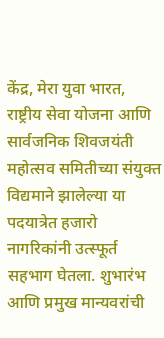केंद्र, मेरा युवा भारत, राष्ट्रीय सेवा योजना आणि सार्वजनिक शिवजयंती महोत्सव समितीच्या संयुक्त विद्यमाने झालेल्या या पदयात्रेत हजारो नागरिकांनी उत्स्फूर्त सहभाग घेतला. शुभारंभ आणि प्रमुख मान्यवरांची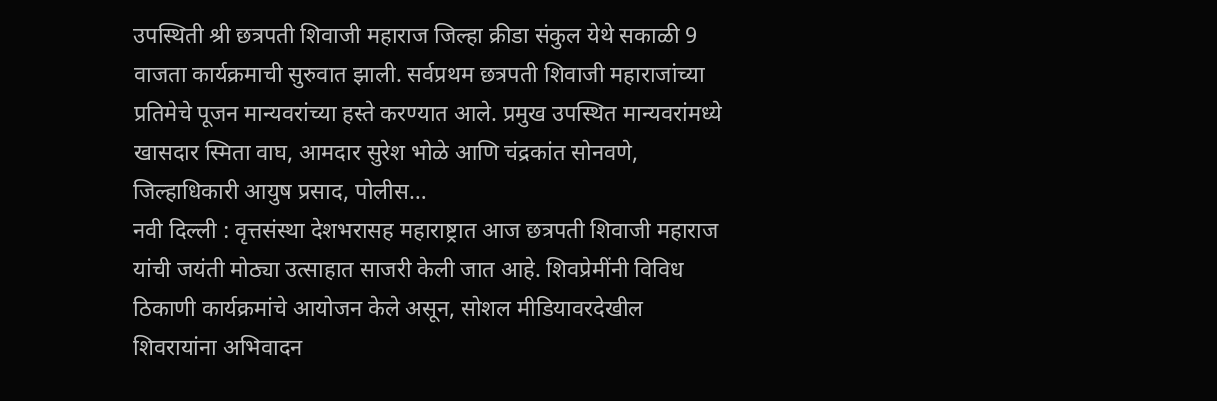उपस्थिती श्री छत्रपती शिवाजी महाराज जिल्हा क्रीडा संकुल येथे सकाळी 9 वाजता कार्यक्रमाची सुरुवात झाली. सर्वप्रथम छत्रपती शिवाजी महाराजांच्या प्रतिमेचे पूजन मान्यवरांच्या हस्ते करण्यात आले. प्रमुख उपस्थित मान्यवरांमध्ये खासदार स्मिता वाघ, आमदार सुरेश भोळे आणि चंद्रकांत सोनवणे, जिल्हाधिकारी आयुष प्रसाद, पोलीस…
नवी दिल्ली : वृत्तसंस्था देशभरासह महाराष्ट्रात आज छत्रपती शिवाजी महाराज यांची जयंती मोठ्या उत्साहात साजरी केली जात आहे. शिवप्रेमींनी विविध ठिकाणी कार्यक्रमांचे आयोजन केले असून, सोशल मीडियावरदेखील शिवरायांना अभिवादन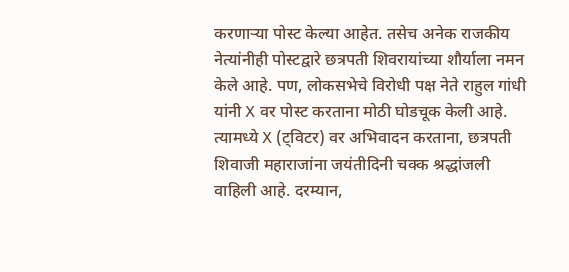करणाऱ्या पोस्ट केल्या आहेत. तसेच अनेक राजकीय नेत्यांनीही पोस्टद्वारे छत्रपती शिवरायांच्या शौर्याला नमन केले आहे. पण, लोकसभेचे विरोधी पक्ष नेते राहुल गांधी यांनी X वर पोस्ट करताना मोठी घोडचूक केली आहे. त्यामध्ये X (ट्विटर) वर अभिवादन करताना, छत्रपती शिवाजी महाराजांना जयंतीदिनी चक्क श्रद्धांजली वाहिली आहे. दरम्यान,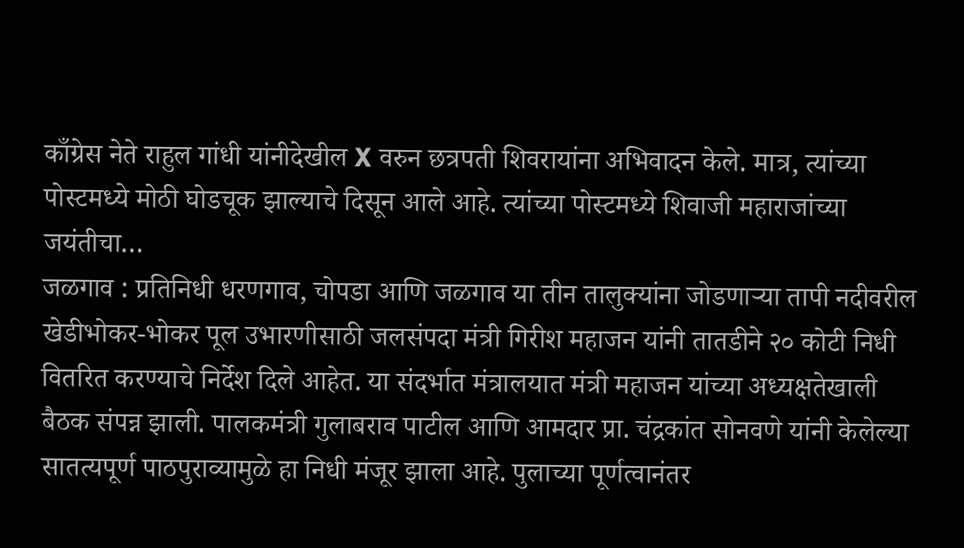काँग्रेस नेते राहुल गांधी यांनीदेखील X वरुन छत्रपती शिवरायांना अभिवादन केले. मात्र, त्यांच्या पोस्टमध्ये मोठी घोडचूक झाल्याचे दिसून आले आहे. त्यांच्या पोस्टमध्ये शिवाजी महाराजांच्या जयंतीचा…
जळगाव : प्रतिनिधी धरणगाव, चोपडा आणि जळगाव या तीन तालुक्यांना जोडणाऱ्या तापी नदीवरील खेडीभोकर-भोकर पूल उभारणीसाठी जलसंपदा मंत्री गिरीश महाजन यांनी तातडीने २० कोटी निधी वितरित करण्याचे निर्देश दिले आहेत. या संदर्भात मंत्रालयात मंत्री महाजन यांच्या अध्यक्षतेखाली बैठक संपन्न झाली. पालकमंत्री गुलाबराव पाटील आणि आमदार प्रा. चंद्रकांत सोनवणे यांनी केलेल्या सातत्यपूर्ण पाठपुराव्यामुळे हा निधी मंजूर झाला आहे. पुलाच्या पूर्णत्वानंतर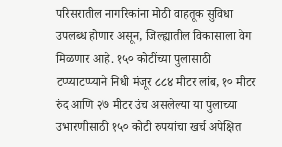परिसरातील नागरिकांना मोठी वाहतूक सुविधा उपलब्ध होणार असून, जिल्ह्यातील विकासाला वेग मिळणार आहे. १५० कोटींच्या पुलासाठी टप्प्याटप्प्याने निधी मंजूर ८८४ मीटर लांब, १० मीटर रुंद आणि २७ मीटर उंच असलेल्या या पुलाच्या उभारणीसाठी १५० कोटी रुपयांचा खर्च अपेक्षित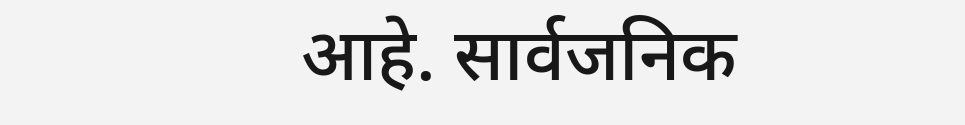आहे. सार्वजनिक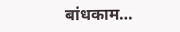बांधकाम…